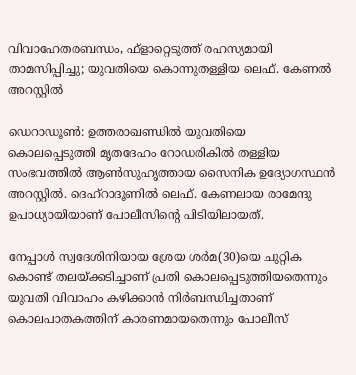വിവാഹേതരബന്ധം, ഫ്‌ളാറ്റെടുത്ത് രഹസ്യമായി താമസിപ്പിച്ചു; യുവതിയെ കൊന്നുതള്ളിയ ലെഫ്. കേണൽ അറസ്റ്റിൽ

ഡെറാഡൂണ്‍: ഉത്തരാഖണ്ഡില്‍ യുവതിയെ കൊലപ്പെടുത്തി മൃതദേഹം റോഡരികില്‍ തള്ളിയ സംഭവത്തില്‍ ആണ്‍സുഹൃത്തായ സൈനിക ഉദ്യോഗസ്ഥന്‍ അറസ്റ്റില്‍. ദെഹ്‌റാദൂണില്‍ ലെഫ്. കേണലായ രാമേന്ദു ഉപാധ്യായിയാണ് പോലീസിന്റെ പിടിയിലായത്.

നേപ്പാള്‍ സ്വദേശിനിയായ ശ്രേയ ശര്‍മ(30)യെ ചുറ്റിക കൊണ്ട് തലയ്ക്കടിച്ചാണ് പ്രതി കൊലപ്പെടുത്തിയതെന്നും യുവതി വിവാഹം കഴിക്കാന്‍ നിര്‍ബന്ധിച്ചതാണ് കൊലപാതകത്തിന് കാരണമായതെന്നും പോലീസ്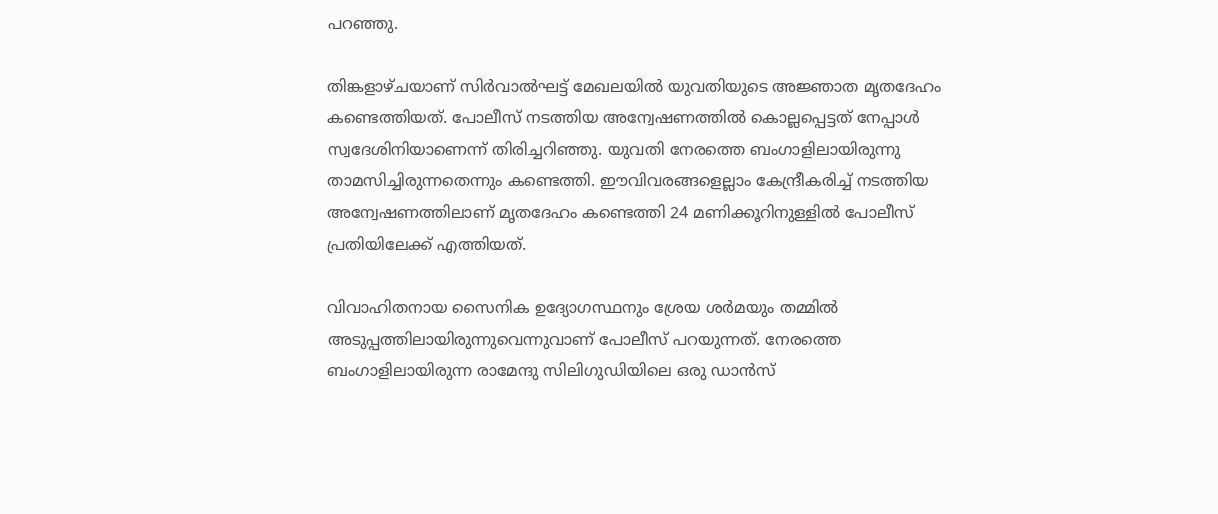പറഞ്ഞു.

തിങ്കളാഴ്ചയാണ് സിര്‍വാല്‍ഘട്ട് മേഖലയില്‍ യുവതിയുടെ അജ്ഞാത മൃതദേഹം കണ്ടെത്തിയത്. പോലീസ് നടത്തിയ അന്വേഷണത്തില്‍ കൊല്ലപ്പെട്ടത് നേപ്പാള്‍ സ്വദേശിനിയാണെന്ന് തിരിച്ചറിഞ്ഞു. യുവതി നേരത്തെ ബംഗാളിലായിരുന്നു താമസിച്ചിരുന്നതെന്നും കണ്ടെത്തി. ഈവിവരങ്ങളെല്ലാം കേന്ദ്രീകരിച്ച് നടത്തിയ അന്വേഷണത്തിലാണ് മൃതദേഹം കണ്ടെത്തി 24 മണിക്കൂറിനുള്ളില്‍ പോലീസ് പ്രതിയിലേക്ക് എത്തിയത്.

വിവാഹിതനായ സൈനിക ഉദ്യോഗസ്ഥനും ശ്രേയ ശര്‍മയും തമ്മില്‍ അടുപ്പത്തിലായിരുന്നുവെന്നുവാണ് പോലീസ് പറയുന്നത്. നേരത്തെ ബംഗാളിലായിരുന്ന രാമേന്ദു സിലിഗുഡിയിലെ ഒരു ഡാന്‍സ്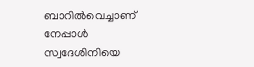ബാറില്‍വെച്ചാണ് നേപ്പാള്‍ സ്വദേശിനിയെ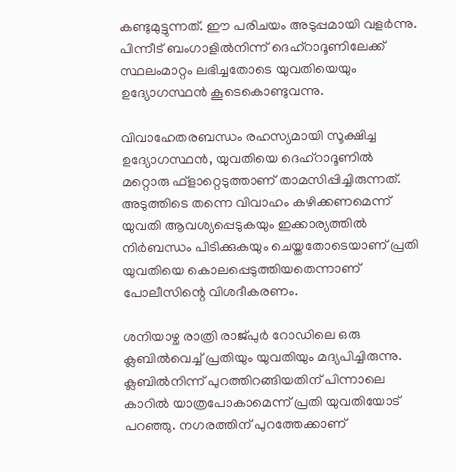കണ്ടുമുട്ടുന്നത്. ഈ പരിചയം അടുപ്പമായി വളര്‍ന്നു. പിന്നീട് ബംഗാളില്‍നിന്ന് ദെഹ്‌റാദൂണിലേക്ക് സ്ഥലംമാറ്റം ലഭിച്ചതോടെ യുവതിയെയും ഉദ്യോഗസ്ഥന്‍ കൂടെകൊണ്ടുവന്നു.

വിവാഹേതരബന്ധം രഹസ്യമായി സൂക്ഷിച്ച ഉദ്യോഗസ്ഥന്‍, യുവതിയെ ദെഹ്‌റാദൂണില്‍ മറ്റൊരു ഫ്‌ളാറ്റെടുത്താണ് താമസിപ്പിച്ചിരുന്നത്. അടുത്തിടെ തന്നെ വിവാഹം കഴിക്കണമെന്ന് യുവതി ആവശ്യപ്പെടുകയും ഇക്കാര്യത്തില്‍ നിര്‍ബന്ധം പിടിക്കുകയും ചെയ്തതോടെയാണ് പ്രതി യുവതിയെ കൊലപ്പെടുത്തിയതെന്നാണ് പോലീസിന്റെ വിശദീകരണം.

ശനിയാഴ്ച രാത്രി രാജ്പുര്‍ റോഡിലെ ഒരു ക്ലബില്‍വെച്ച് പ്രതിയും യുവതിയും മദ്യപിച്ചിരുന്നു. ക്ലബില്‍നിന്ന് പുറത്തിറങ്ങിയതിന് പിന്നാലെ കാറില്‍ യാത്രപോകാമെന്ന് പ്രതി യുവതിയോട് പറഞ്ഞു. നഗരത്തിന് പുറത്തേക്കാണ്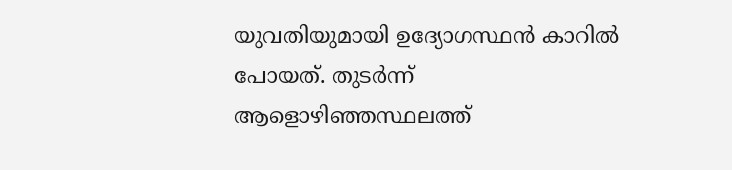യുവതിയുമായി ഉദ്യോഗസ്ഥന്‍ കാറില്‍ പോയത്. തുടര്‍ന്ന് ആളൊഴിഞ്ഞസ്ഥലത്ത്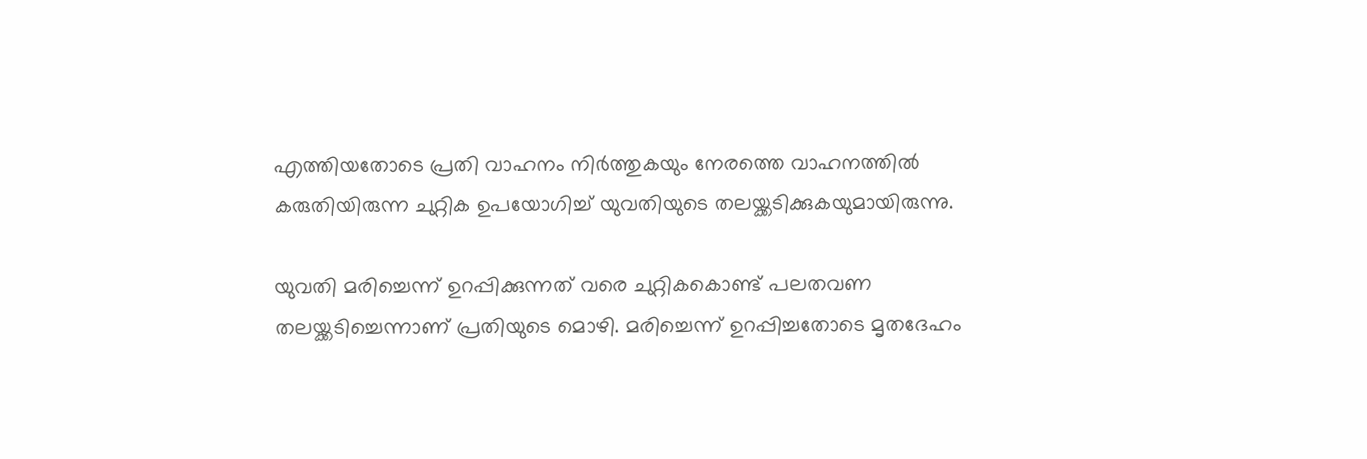എത്തിയതോടെ പ്രതി വാഹനം നിര്‍ത്തുകയും നേരത്തെ വാഹനത്തില്‍ കരുതിയിരുന്ന ചുറ്റിക ഉപയോഗിച്ച് യുവതിയുടെ തലയ്ക്കടിക്കുകയുമായിരുന്നു.

യുവതി മരിച്ചെന്ന് ഉറപ്പിക്കുന്നത് വരെ ചുറ്റികകൊണ്ട് പലതവണ തലയ്ക്കടിച്ചെന്നാണ് പ്രതിയുടെ മൊഴി. മരിച്ചെന്ന് ഉറപ്പിച്ചതോടെ മൃതദേഹം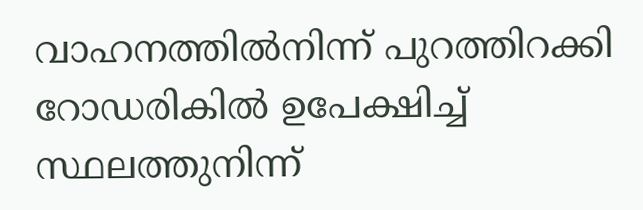വാഹനത്തില്‍നിന്ന് പുറത്തിറക്കി റോഡരികില്‍ ഉപേക്ഷിച്ച് സ്ഥലത്തുനിന്ന്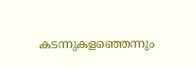കടന്നുകളഞ്ഞെന്നും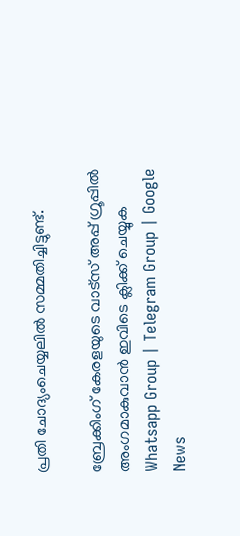പ്രതി ചോദ്യംചെയ്യലില്‍ സമ്മതിച്ചിട്ടുണ്ട്.

ബ്രേക്കിംഗ് കേരളയുടെ വാട്സ് അപ്പ് ഗ്രൂപ്പിൽ അംഗമാകുവാൻ ഇവിടെ ക്ലിക്ക് ചെയ്യുക Whatsapp Group | Telegram Group | Google News